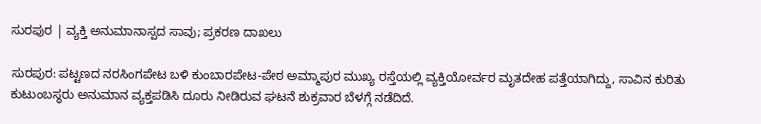ಸುರಪುರ | ವ್ಯಕ್ತಿ ಅನುಮಾನಾಸ್ಪದ ಸಾವು; ಪ್ರಕರಣ ದಾಖಲು

ಸುರಪುರ: ಪಟ್ಟಣದ ನರಸಿಂಗಪೇಟ ಬಳಿ ಕುಂಬಾರಪೇಟ-ಪೇಠ ಅಮ್ಮಾಪುರ ಮುಖ್ಯ ರಸ್ತೆಯಲ್ಲಿ ವ್ಯಕ್ತಿಯೋರ್ವರ ಮೃತದೇಹ ಪತ್ತೆಯಾಗಿದ್ದು, ಸಾವಿನ ಕುರಿತು ಕುಟುಂಬಸ್ಥರು ಅನುಮಾನ ವ್ಯಕ್ತಪಡಿಸಿ ದೂರು ನೀಡಿರುವ ಘಟನೆ ಶುಕ್ರವಾರ ಬೆಳಗ್ಗೆ ನಡೆದಿದೆ.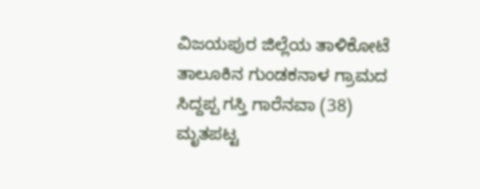ವಿಜಯಪುರ ಜಿಲ್ಲೆಯ ತಾಳಿಕೋಟೆ ತಾಲೂಕಿನ ಗುಂಡಕನಾಳ ಗ್ರಾಮದ ಸಿದ್ದಪ್ಪ ಗಸ್ತಿ ಗಾರೆನವಾ (38) ಮೃತಪಟ್ಟ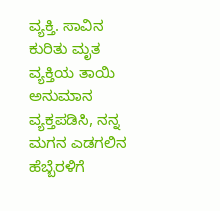ವ್ಯಕ್ತಿ. ಸಾವಿನ ಕುರಿತು ಮೃತ ವ್ಯಕ್ತಿಯ ತಾಯಿ ಅನುಮಾನ ವ್ಯಕ್ತಪಡಿಸಿ, ನನ್ನ ಮಗನ ಎಡಗಲಿನ ಹೆಬ್ಬೆರಳಿಗೆ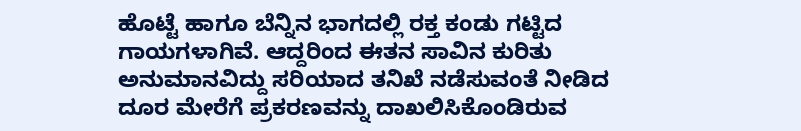ಹೊಟ್ಟೆ ಹಾಗೂ ಬೆನ್ನಿನ ಭಾಗದಲ್ಲಿ ರಕ್ತ ಕಂಡು ಗಟ್ಟಿದ ಗಾಯಗಳಾಗಿವೆ. ಆದ್ದರಿಂದ ಈತನ ಸಾವಿನ ಕುರಿತು ಅನುಮಾನವಿದ್ದು ಸರಿಯಾದ ತನಿಖೆ ನಡೆಸುವಂತೆ ನೀಡಿದ ದೂರ ಮೇರೆಗೆ ಪ್ರಕರಣವನ್ನು ದಾಖಲಿಸಿಕೊಂಡಿರುವ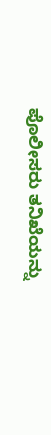ಪೊಲೀಸರು ತನಿಖೆಯನ್ನು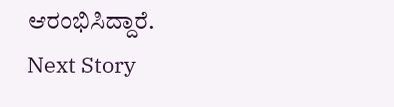ಆರಂಭಿಸಿದ್ದಾರೆ.
Next Story